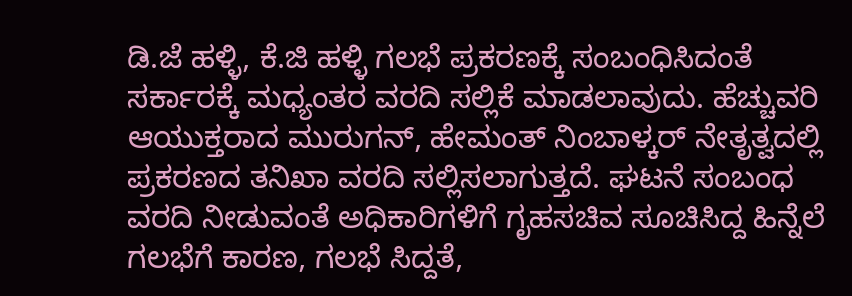ಡಿ.ಜೆ ಹಳ್ಳಿ, ಕೆ.ಜಿ ಹಳ್ಳಿ ಗಲಭೆ ಪ್ರಕರಣಕ್ಕೆ ಸಂಬಂಧಿಸಿದಂತೆ ಸರ್ಕಾರಕ್ಕೆ ಮಧ್ಯಂತರ ವರದಿ ಸಲ್ಲಿಕೆ ಮಾಡಲಾವುದು. ಹೆಚ್ಚುವರಿ ಆಯುಕ್ತರಾದ ಮುರುಗನ್, ಹೇಮಂತ್ ನಿಂಬಾಳ್ಕರ್ ನೇತೃತ್ವದಲ್ಲಿ ಪ್ರಕರಣದ ತನಿಖಾ ವರದಿ ಸಲ್ಲಿಸಲಾಗುತ್ತದೆ. ಘಟನೆ ಸಂಬಂಧ ವರದಿ ನೀಡುವಂತೆ ಅಧಿಕಾರಿಗಳಿಗೆ ಗೃಹಸಚಿವ ಸೂಚಿಸಿದ್ದ ಹಿನ್ನೆಲೆ ಗಲಭೆಗೆ ಕಾರಣ, ಗಲಭೆ ಸಿದ್ದತೆ,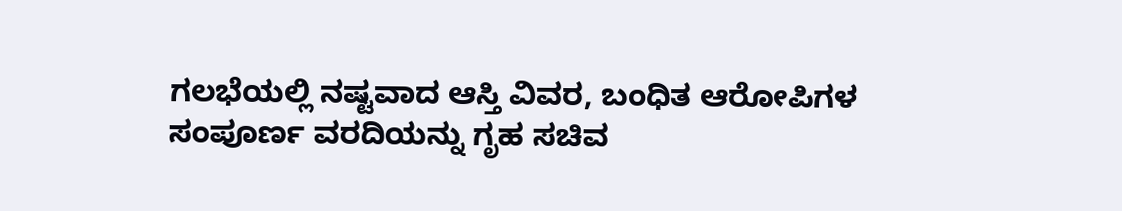ಗಲಭೆಯಲ್ಲಿ ನಷ್ಟವಾದ ಆಸ್ತಿ ವಿವರ, ಬಂಧಿತ ಆರೋಪಿಗಳ ಸಂಪೂರ್ಣ ವರದಿಯನ್ನು ಗೃಹ ಸಚಿವ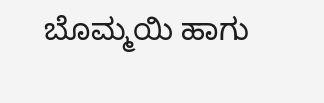ಬೊಮ್ಮಯಿ ಹಾಗು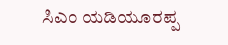ಸಿಎಂ ಯಡಿಯೂರಪ್ಪ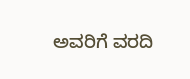ಅವರಿಗೆ ವರದಿ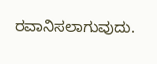ರವಾನಿಸಲಾಗುವುದು.